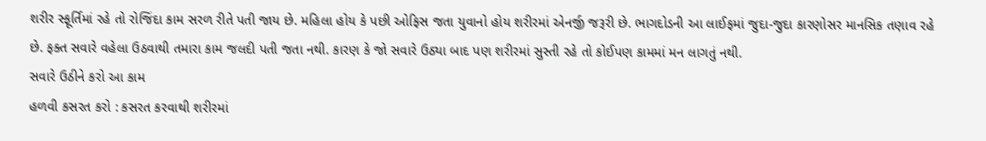શરીર સ્ફૂર્તિમાં રહે તો રોજિંદા કામ સરળ રીતે પતી જાય છે. મહિલા હોય કે પછી ઓફિસ જતા યુવાનો હોય શરીરમાં એનર્જી જરૂરી છે. ભાગદોડની આ લાઈફમાં જુદા-જુદા કારણોસર માનસિક તણાવ રહે છે. ફક્ત સવારે વહેલા ઉઠવાથી તમારા કામ જલદી પતી જતા નથી. કારણ કે જો સવારે ઉઠ્યા બાદ પણ શરીરમાં સુસ્તી રહે તો કોઈપણ કામમાં મન લાગતું નથી.
સવારે ઉઠીને કરો આ કામ
હળવી કસરત કરો : કસરત કરવાથી શરીરમાં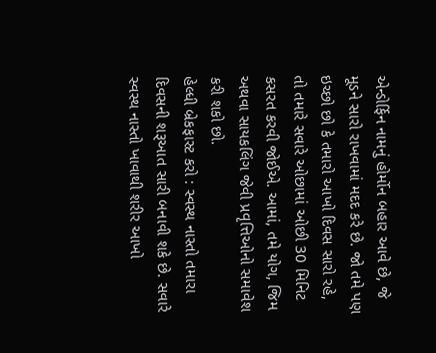એન્ડોર્ફિન નામનું હોર્મોન બહાર આવે છે, જે મૂડને સારો રાખવામાં મદદ કરે છે. જો તમે પણ ઇચ્છો છો કે તમારો આખો દિવસ સારો રહે, તો તમારે સવારે ઓછામાં ઓછી 30 મિનિટ કસરત કરવી જોઈએ. આમાં, તમે યોગ, જિમ અથવા સાયકલિંગ જેવી પ્રવૃત્તિઓનો સમાવેશ કરી શકો છો.
હેલ્ધી બ્રેકફાસ્ટ કરો : સ્વસ્થ નાસ્તો તમારા દિવસની શરૂઆત સારી બનાવી શકે છે. સવારે સ્વસ્થ નાસ્તો ખાવાથી શરીર આખો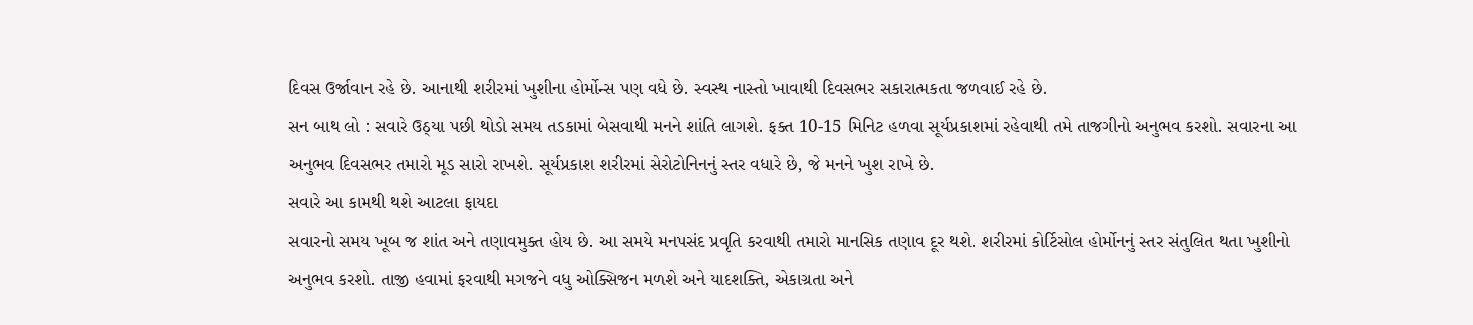દિવસ ઉર્જાવાન રહે છે. આનાથી શરીરમાં ખુશીના હોર્મોન્સ પણ વધે છે. સ્વસ્થ નાસ્તો ખાવાથી દિવસભર સકારાત્મકતા જળવાઈ રહે છે.
સન બાથ લો : સવારે ઉઠ્યા પછી થોડો સમય તડકામાં બેસવાથી મનને શાંતિ લાગશે. ફક્ત 10-15 મિનિટ હળવા સૂર્યપ્રકાશમાં રહેવાથી તમે તાજગીનો અનુભવ કરશો. સવારના આ અનુભવ દિવસભર તમારો મૂડ સારો રાખશે. સૂર્યપ્રકાશ શરીરમાં સેરોટોનિનનું સ્તર વધારે છે, જે મનને ખુશ રાખે છે.
સવારે આ કામથી થશે આટલા ફાયદા
સવારનો સમય ખૂબ જ શાંત અને તણાવમુક્ત હોય છે. આ સમયે મનપસંદ પ્રવૃતિ કરવાથી તમારો માનસિક તણાવ દૂર થશે. શરીરમાં કોર્ટિસોલ હોર્મોનનું સ્તર સંતુલિત થતા ખુશીનો અનુભવ કરશો. તાજી હવામાં ફરવાથી મગજને વધુ ઓક્સિજન મળશે અને યાદશક્તિ, એકાગ્રતા અને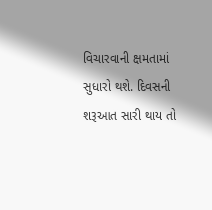વિચારવાની ક્ષમતામાં સુધારો થશે. દિવસની શરૂઆત સારી થાય તો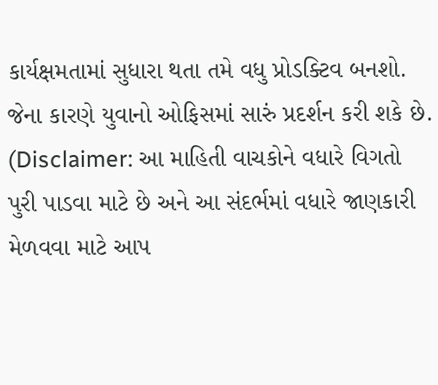કાર્યક્ષમતામાં સુધારા થતા તમે વધુ પ્રોડક્ટિવ બનશો. જેના કારણે યુવાનો ઓફિસમાં સારું પ્રદર્શન કરી શકે છે.
(Disclaimer: આ માહિતી વાચકોને વધારે વિગતો પુરી પાડવા માટે છે અને આ સંદર્ભમાં વધારે જાણકારી મેળવવા માટે આપ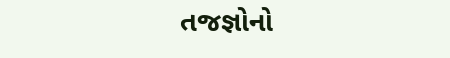તજજ્ઞોનો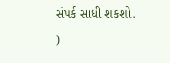સંપર્ક સાધી શકશો. )